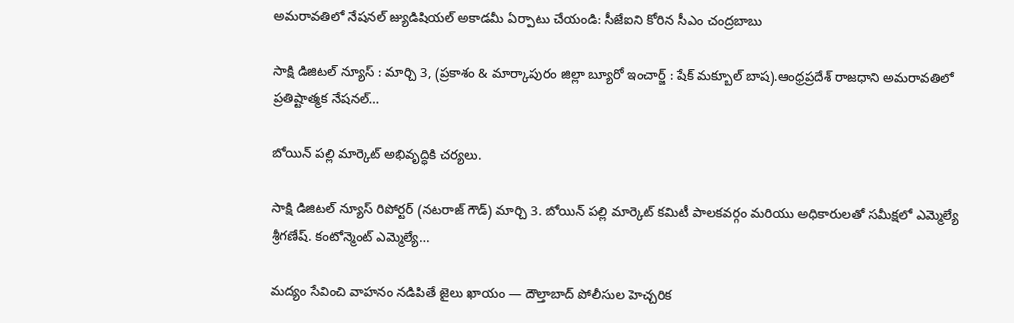అమరావతిలో నేషనల్ జ్యుడిషియల్ అకాడమీ ఏర్పాటు చేయండి: సీజేఐని కోరిన సీఎం చంద్రబాబు

సాక్షి డిజిటల్ న్యూస్ : మార్చి 3, (ప్రకాశం & మార్కాపురం జిల్లా బ్యూరో ఇంచార్జ్ : షేక్ మక్బూల్ బాష).ఆంధ్రప్రదేశ్ రాజధాని అమరావతిలో ప్రతిష్టాత్మక నేషనల్…

బోయిన్ పల్లి మార్కెట్ అభివృద్ధికి చర్యలు.

సాక్షి డిజిటల్ న్యూస్ రిపోర్టర్ (నటరాజ్ గౌడ్) మార్చి 3. బోయిన్ పల్లి మార్కెట్ కమిటీ పాలకవర్గం మరియు అధికారులతో సమీక్షలో ఎమ్మెల్యే శ్రీగణేష్. కంటోన్మెంట్ ఎమ్మెల్యే…

మద్యం సేవించి వాహనం నడిపితే జైలు ఖాయం — దౌల్తాబాద్ పోలీసుల హెచ్చరిక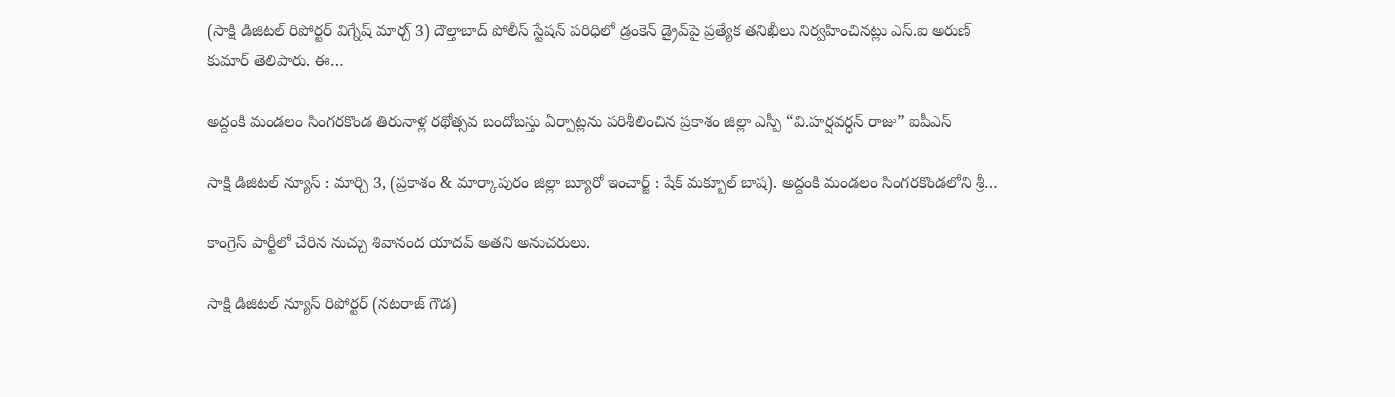(సాక్షి డిజిటల్ రిపోర్టర్ విగ్నేష్ మార్చ్ 3) దౌల్తాబాద్ పోలీస్ స్టేషన్ పరిధిలో డ్రంకెన్ డ్రైవ్‌పై ప్రత్యేక తనిఖీలు నిర్వహించినట్లు ఎస్‌.ఐ అరుణ్ కుమార్ తెలిపారు. ఈ…

అద్దంకి మండలం సింగరకొండ తిరునాళ్ల రథోత్సవ బందోబస్తు ఏర్పాట్లను పరిశీలించిన ప్రకాశం జిల్లా ఎస్పీ “వి.హర్షవర్ధన్ రాజు” ఐపీఎస్

సాక్షి డిజిటల్ న్యూస్ : మార్చి 3, (ప్రకాశం & మార్కాపురం జిల్లా బ్యూరో ఇంచార్జ్ : షేక్ మక్బూల్ బాష). అద్దంకి మండలం సింగరకొండలోని శ్రీ…

కాంగ్రెస్ పార్టీలో చేరిన నుచ్చు శివానంద యాదవ్ అతని అనుచరులు.

సాక్షి డిజిటల్ న్యూస్ రిపోర్టర్ (నటరాజ్ గౌడ)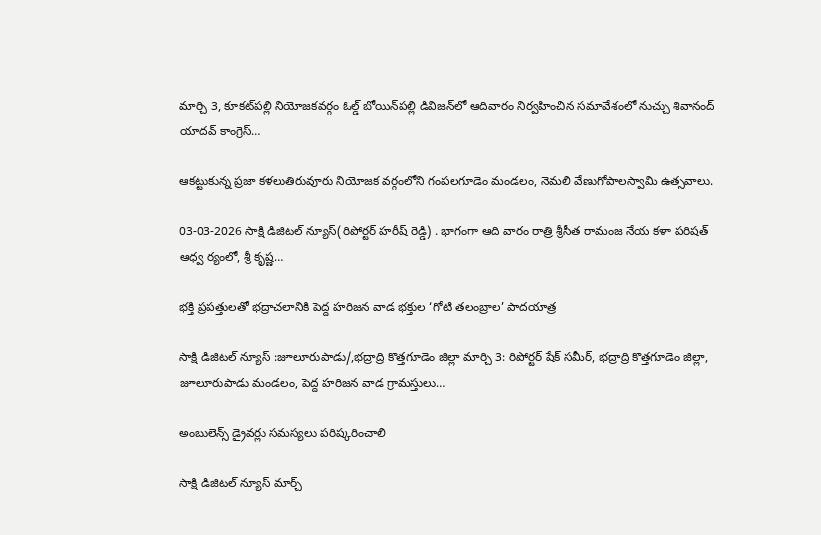మార్చి 3, కూకట్‌పల్లి నియోజకవర్గం ఓల్డ్ బోయిన్‌పల్లి డివిజన్‌లో ఆదివారం నిర్వహించిన సమావేశంలో నుచ్చు శివానంద్ యాదవ్ కాంగ్రెస్…

ఆకట్టుకున్న ప్రజా కళలుతిరువూరు నియోజక వర్గంలోని గంపలగూడెం మండలం, నెమలి వేణుగోపాలస్వామి ఉత్సవాలు.

03-03-2026 సాక్షి డిజిటల్ న్యూస్(రిపోర్టర్ హరీష్ రెడ్డి) . భాగంగా ఆది వారం రాత్రి శ్రీసీత రామంజ నేయ కళా పరిషత్ ఆధ్వ ర్యంలో, శ్రీ కృష్ణ…

భక్తి ప్రపత్తులతో భద్రాచలానికి పెద్ద హరిజన వాడ భక్తుల ‘గోటి తలంబ్రాల’ పాదయాత్ర

సాక్షి డిజిటల్ న్యూస్ :జూలూరుపాడు/,భద్రాద్రి కొత్తగూడెం జిల్లా మార్చి 3: రిపోర్టర్ షేక్ సమీర్, భద్రాద్రి కొత్తగూడెం జిల్లా, జూలూరుపాడు మండలం, పెద్ద హరిజన వాడ గ్రామస్తులు…

అంబులెన్స్ డ్రైవర్లు సమస్యలు పరిష్కరించాలి

సాక్షి డిజిటల్ న్యూస్ మార్చ్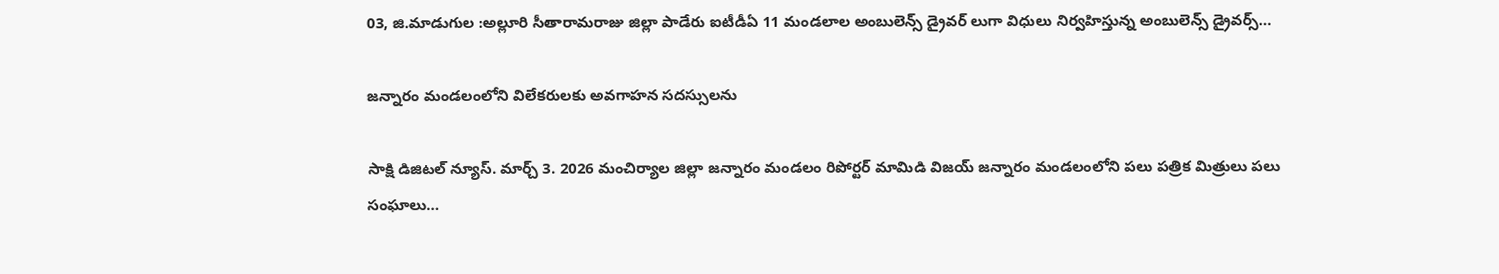03, జి.మాడుగుల :అల్లూరి సీతారామరాజు జిల్లా పాడేరు ఐటీడీఏ 11 మండలాల అంబులెన్స్ డ్రైవర్ లుగా విధులు నిర్వహిస్తున్న అంబులెన్స్ డ్రైవర్స్…

జన్నారం మండలంలోని విలేకరులకు అవగాహన సదస్సులను

సాక్షి డిజిటల్ న్యూస్. మార్చ్ 3. 2026 మంచిర్యాల జిల్లా జన్నారం మండలం రిపోర్టర్ మామిడి విజయ్ జన్నారం మండలంలోని పలు పత్రిక మిత్రులు పలు సంఘాలు…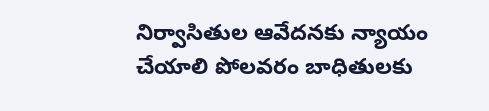నిర్వాసితుల ఆవేదనకు న్యాయం చేయాలి పోలవరం బాధితులకు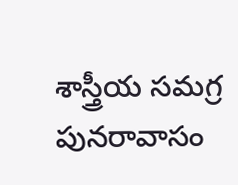శాస్త్రీయ సమగ్ర పునరావాసం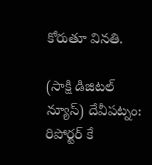కోరుతూ వినతి.

(సాక్షి డిజిటల్ న్యూస్) దేవీపట్నం: రిపోర్టర్ కే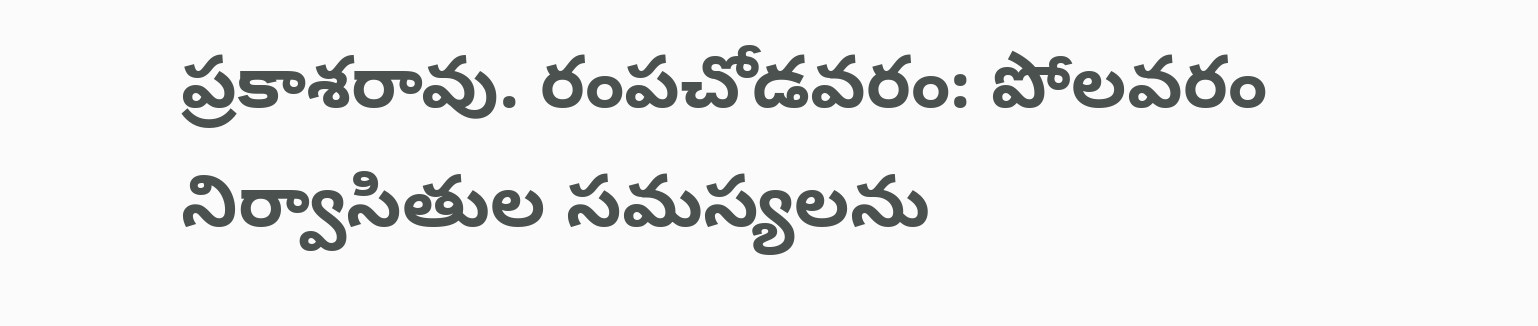ప్రకాశరావు. రంపచోడవరం: పోలవరం నిర్వాసితుల సమస్యలను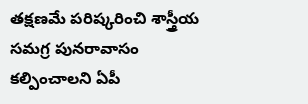తక్షణమే పరిష్కరించి శాస్త్రీయ సమగ్ర పునరావాసం కల్పించాలని ఏపీ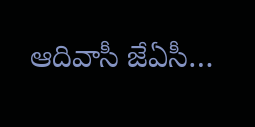ఆదివాసీ జేఏసీ…